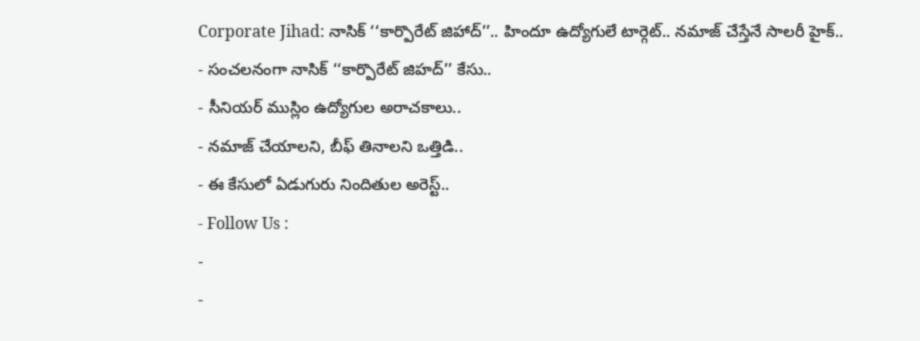Corporate Jihad: నాసిక్ ‘‘కార్పొరేట్ జిహాద్’’.. హిందూ ఉద్యోగులే టార్గెట్.. నమాజ్ చేస్తేనే సాలరీ హైక్..
- సంచలనంగా నాసిక్ ‘‘కార్పొరేట్ జిహద్’’ కేసు..
- సీనియర్ ముస్లిం ఉద్యోగుల అరాచకాలు..
- నమాజ్ చేయాలని, బీఫ్ తినాలని ఒత్తిడి..
- ఈ కేసులో ఏడుగురు నిందితుల అరెస్ట్..
- Follow Us :
-
-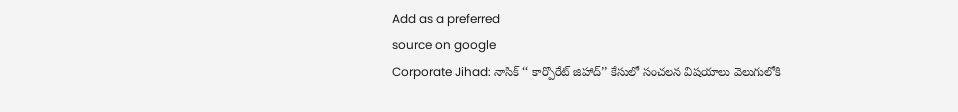Add as a preferred
source on google
Corporate Jihad: నాసిక్ ‘‘ కార్పొరేట్ జిహాద్’’ కేసులో సంచలన విషయాలు వెలుగులోకి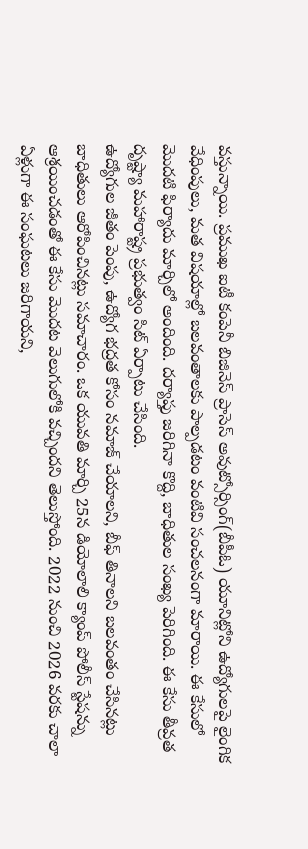వస్తున్నాయి. ప్రముఖ ఐటీ కంపెనీ బిజినెస్ ప్రాసెస్ అవుట్సోర్సింగ్(బీపీఓ) యూనిట్లోని ఉద్యోగులపై లైంగిక వేధింపులు, మత విషయాల్లో బలవంతాలకు పాల్పడటం వంటివి సంచలనంగా మారాయి. ఈ కేసులో మొదటి ఫిర్యాదు మార్చిలో అందింది. దర్యాప్తు జరిగినా కొద్ది, బాధితుల సంఖ్య పెరిగింది. ఈ కేసు తీవ్రత దృష్ట్యా మహారాష్ట్ర ప్రభుత్వం సిట్ ఏర్పాటు చేసింది.
ఉద్యోగుల జీతం పెంపు, ఉద్యోగ భద్రత కోసం నమాజ్ చేయాలని, బీఫ్ తినాలని బలవంతం చేసినట్లు బాధితులు ఆరోపించినట్లు సమాచారం. ఒక యువతి మార్చి 25న డియోలాలి క్యాంప్ పోలీస్ స్టేషన్ను ఆశ్రయించడంతో ఈ కేసు మొదట వెలుగులోకి వచ్చిందని తెలుస్తోంది. 2022 నుంచి 2026 వరకు చాలా ఏళ్లుగా ఈ సంఘటలు జరిగాయని,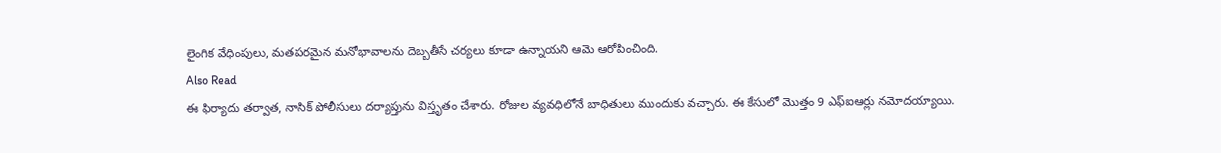లైంగిక వేధింపులు, మతపరమైన మనోభావాలను దెబ్బతీసే చర్యలు కూడా ఉన్నాయని ఆమె ఆరోపించింది.
Also Read
ఈ ఫిర్యాదు తర్వాత, నాసిక్ పోలీసులు దర్యాప్తును విస్తృతం చేశారు. రోజుల వ్యవధిలోనే బాధితులు ముందుకు వచ్చారు. ఈ కేసులో మొత్తం 9 ఎఫ్ఐఆర్లు నమోదయ్యాయి.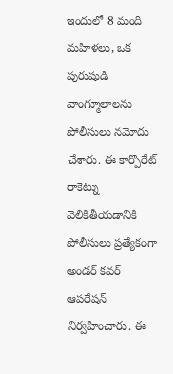ఇందులో 8 మంది మహిళలు, ఒక పురుషుడి వాంగ్మూలాలను పోలీసులు నమోదు చేశారు. ఈ కార్పొరేట్ రాకెట్ను వెలికితీయడానికి పోలీసులు ప్రత్యేకంగా అండర్ కవర్ ఆపరేషన్ నిర్వహించారు. ఈ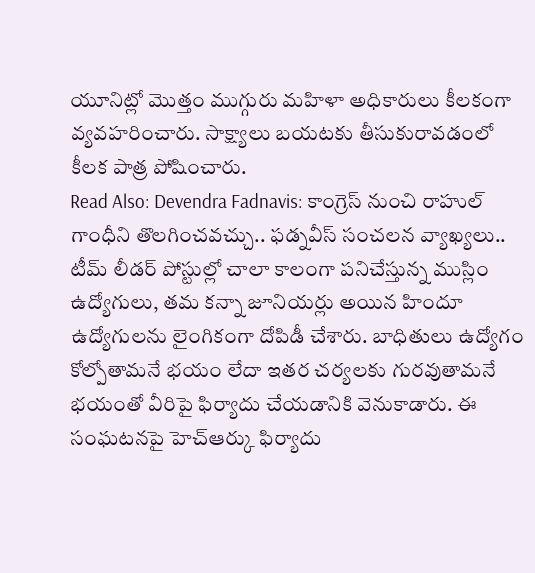యూనిట్లో మొత్తం ముగ్గురు మహిళా అధికారులు కీలకంగా వ్యవహరించారు. సాక్ష్యాలు బయటకు తీసుకురావడంలో కీలక పాత్ర పోషించారు.
Read Also: Devendra Fadnavis: కాంగ్రెస్ నుంచి రాహుల్ గాంధీని తొలగించవచ్చు.. ఫడ్నవీస్ సంచలన వ్యాఖ్యలు..
టీమ్ లీడర్ పోస్టుల్లో చాలా కాలంగా పనిచేస్తున్న ముస్లిం ఉద్యోగులు, తమ కన్నా జూనియర్లు అయిన హిందూ ఉద్యోగులను లైంగికంగా దోపిడీ చేశారు. బాధితులు ఉద్యోగం కోల్పోతామనే భయం లేదా ఇతర చర్యలకు గురవుతామనే భయంతో వీరిపై ఫిర్యాదు చేయడానికి వెనుకాడారు. ఈ సంఘటనపై హెచ్ఆర్కు ఫిర్యాదు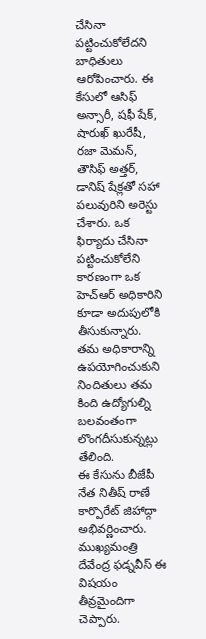చేసినా పట్టించుకోలేదని బాధితులు ఆరోపించారు. ఈ కేసులో ఆసిఫ్ అన్సారీ, షఫీ షేక్, షారుఖ్ ఖురేషీ, రజా మెమన్, తౌసిఫ్ అత్తర్, డానిష్ షేక్లతో సహా పలువురిని అరెస్టు చేశారు. ఒక ఫిర్యాదు చేసినా పట్టించుకోలేని కారణంగా ఒక హెచ్ఆర్ అధికారిని కూడా అదుపులోకి తీసుకున్నారు. తమ అధికారాన్ని ఉపయోగించుకుని నిందితులు తమ కింది ఉద్యోగుల్ని బలవంతంగా లొంగదీసుకున్నట్లు తేలింది.
ఈ కేసును బీజేపీ నేత నితీష్ రాణే కార్పొరేట్ జిహాద్గా అభివర్ణించారు. ముఖ్యమంత్రి దేవేంద్ర ఫడ్నవీస్ ఈ విషయం తీవ్రమైందిగా చెప్పారు.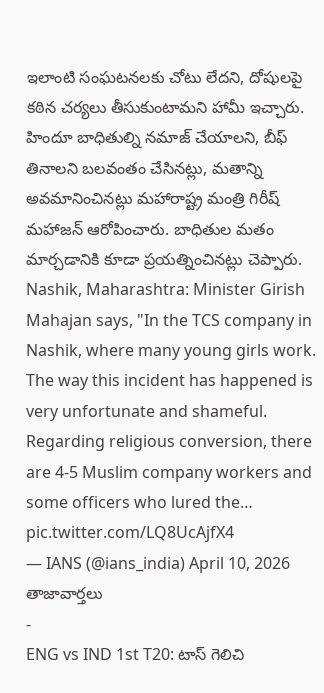ఇలాంటి సంఘటనలకు చోటు లేదని, దోషులపై కఠిన చర్యలు తీసుకుంటామని హామీ ఇచ్చారు. హిందూ బాధితుల్ని నమాజ్ చేయాలని, బీఫ్ తినాలని బలవంతం చేసినట్లు, మతాన్ని అవమానించినట్లు మహారాష్ట్ర మంత్రి గిరీష్ మహాజన్ ఆరోపించారు. బాధితుల మతం మార్చడానికి కూడా ప్రయత్నించినట్లు చెప్పారు.
Nashik, Maharashtra: Minister Girish Mahajan says, "In the TCS company in Nashik, where many young girls work. The way this incident has happened is very unfortunate and shameful. Regarding religious conversion, there are 4-5 Muslim company workers and some officers who lured the… pic.twitter.com/LQ8UcAjfX4
— IANS (@ians_india) April 10, 2026
తాజావార్తలు
-
ENG vs IND 1st T20: టాస్ గెలిచి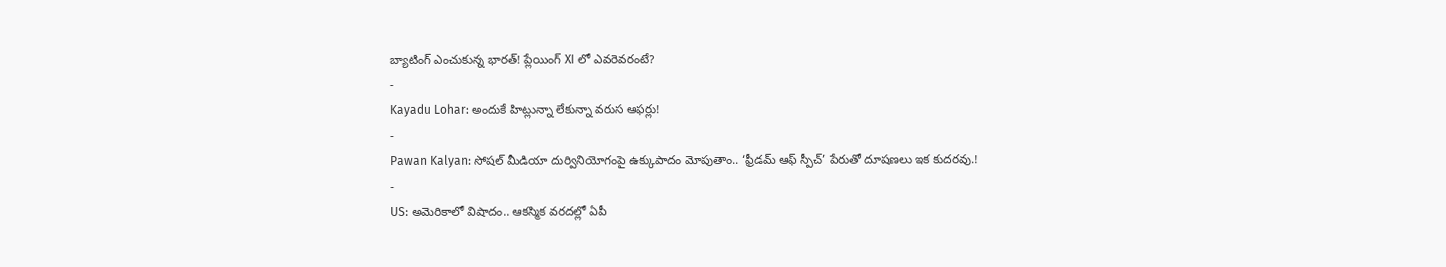బ్యాటింగ్ ఎంచుకున్న భారత్! ప్లేయింగ్ XI లో ఎవరెవరంటే?
-
Kayadu Lohar: అందుకే హిట్లున్నా లేకున్నా వరుస ఆఫర్లు!
-
Pawan Kalyan: సోషల్ మీడియా దుర్వినియోగంపై ఉక్కుపాదం మోపుతాం.. ‘ఫ్రీడమ్ ఆఫ్ స్పీచ్’ పేరుతో దూషణలు ఇక కుదరవు.!
-
US: అమెరికాలో విషాదం.. ఆకస్మిక వరదల్లో ఏపీ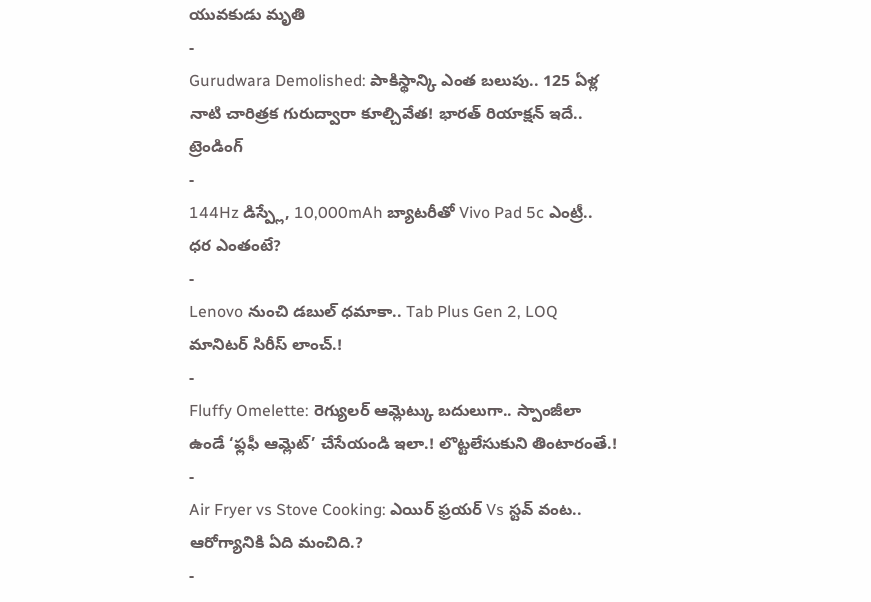యువకుడు మృతి
-
Gurudwara Demolished: పాకిస్థాన్కి ఎంత బలుపు.. 125 ఏళ్ల నాటి చారిత్రక గురుద్వారా కూల్చివేత! భారత్ రియాక్షన్ ఇదే..
ట్రెండింగ్
-
144Hz డిస్ప్లే, 10,000mAh బ్యాటరీతో Vivo Pad 5c ఎంట్రీ.. ధర ఎంతంటే?
-
Lenovo నుంచి డబుల్ ధమాకా.. Tab Plus Gen 2, LOQ మానిటర్ సిరీస్ లాంచ్.!
-
Fluffy Omelette: రెగ్యులర్ ఆమ్లెట్కు బదులుగా.. స్పాంజీలా ఉండే ‘ఫ్లఫీ ఆమ్లెట్’ చేసేయండి ఇలా.! లొట్టలేసుకుని తింటారంతే.!
-
Air Fryer vs Stove Cooking: ఎయిర్ ఫ్రయర్ Vs స్టవ్ వంట.. ఆరోగ్యానికి ఏది మంచిది.?
-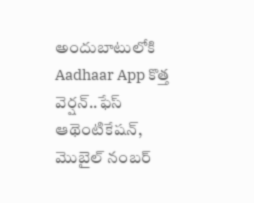అందుబాటులోకి Aadhaar App కొత్త వెర్షన్..ఫేస్ ఆథెంటికేషన్, మొబైల్ నంబర్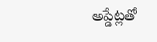అప్డేట్లతో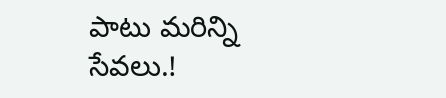పాటు మరిన్ని సేవలు.!